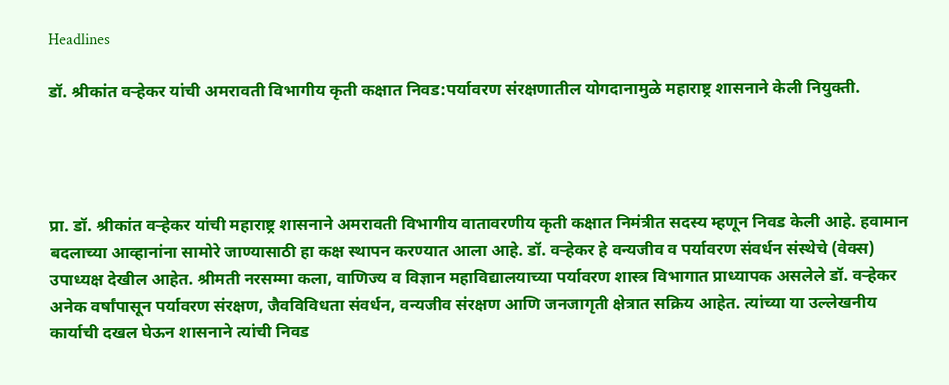Headlines

डॉ. श्रीकांत वऱ्हेकर यांची अमरावती विभागीय कृती कक्षात निवड:पर्यावरण संरक्षणातील योगदानामुळे महाराष्ट्र शासनाने केली नियुक्ती.




प्रा. डॉ. श्रीकांत वऱ्हेकर यांची महाराष्ट्र शासनाने अमरावती विभागीय वातावरणीय कृती कक्षात निमंत्रीत सदस्य म्हणून निवड केली आहे. हवामान बदलाच्या आव्हानांना सामोरे जाण्यासाठी हा कक्ष स्थापन करण्यात आला आहे. डॉ. वऱ्हेकर हे वन्यजीव व पर्यावरण संवर्धन संस्थेचे (वेक्स) उपाध्यक्ष देखील आहेत. श्रीमती नरसम्मा कला, वाणिज्य व विज्ञान महाविद्यालयाच्या पर्यावरण शास्त्र विभागात प्राध्यापक असलेले डॉ. वऱ्हेकर अनेक वर्षांपासून पर्यावरण संरक्षण, जैवविविधता संवर्धन, वन्यजीव संरक्षण आणि जनजागृती क्षेत्रात सक्रिय आहेत. त्यांच्या या उल्लेखनीय कार्याची दखल घेऊन शासनाने त्यांची निवड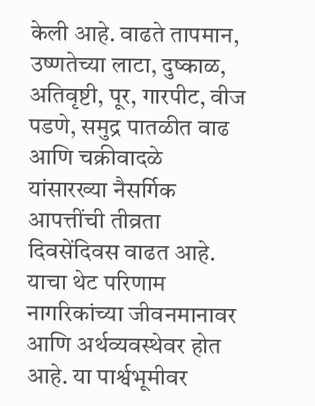केली आहे. वाढते तापमान, उष्णतेच्या लाटा, दुष्काळ, अतिवृष्टी, पूर, गारपीट, वीज पडणे, समुद्र पातळीत वाढ आणि चक्रीवादळे यांसारख्या नैसर्गिक आपत्तींची तीव्रता दिवसेंदिवस वाढत आहे. याचा थेट परिणाम नागरिकांच्या जीवनमानावर आणि अर्थव्यवस्थेवर होत आहे. या पार्श्वभूमीवर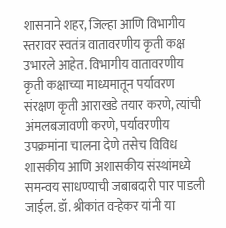शासनाने शहर, जिल्हा आणि विभागीय स्तरावर स्वतंत्र वातावरणीय कृती कक्ष उभारले आहेत. विभागीय वातावरणीय कृती कक्षाच्या माध्यमातून पर्यावरण संरक्षण कृती आराखडे तयार करणे, त्यांची अंमलबजावणी करणे, पर्यावरणीय उपक्रमांना चालना देणे तसेच विविध शासकीय आणि अशासकीय संस्थांमध्ये समन्वय साधण्याची जबाबदारी पार पाडली जाईल. डॉ. श्रीकांत वऱ्हेकर यांनी या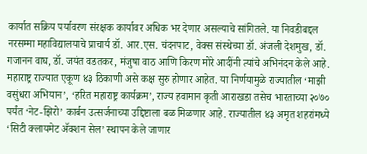कार्यात सक्रिय पर्यावरण संरक्षक कार्यावर अधिक भर देणार असल्याचे सांगितले. या निवडीबद्दल नरसम्मा महाविद्यालयाचे प्राचार्य डॉ. आर.एस. चंदनपाट, वेक्स संस्थेच्या डॉ. अंजली देशमुख, डॉ. गजानन वाघ, डॉ. जयंत वडतकर, मंजुषा वाठ आणि किरण मोरे आदींनी त्यांचे अभिनंदन केले आहे. महाराष्ट्र राज्यात एकूण ४३ ठिकाणी असे कक्ष सुरु होणार आहेत. या निर्णयामुळे राज्यातील ‘माझी वसुंधरा अभियान’, ‘हरित महाराष्ट्र कार्यक्रम’, राज्य हवामान कृती आराखडा तसेच भारताच्या २०७० पर्यंत ‘नेट-झिरो’ कार्बन उत्सर्जनाच्या उद्दिष्टाला बळ मिळणार आहे. राज्यातील ४३ अमृत शहरांमध्ये ‘सिटी क्लायमेट ॲक्शन सेल’ स्थापन केले जाणार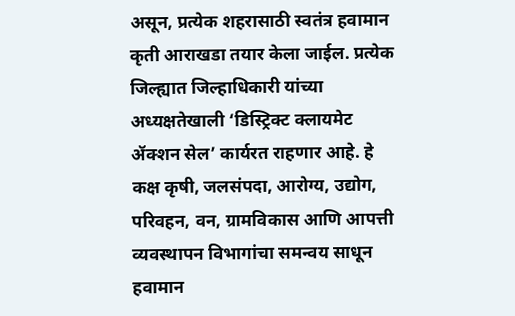असून, प्रत्येक शहरासाठी स्वतंत्र हवामान कृती आराखडा तयार केला जाईल. प्रत्येक जिल्ह्यात जिल्हाधिकारी यांच्या अध्यक्षतेखाली ‘डिस्ट्रिक्ट क्लायमेट ॲक्शन सेल’ कार्यरत राहणार आहे. हे कक्ष कृषी, जलसंपदा, आरोग्य, उद्योग, परिवहन, वन, ग्रामविकास आणि आपत्ती व्यवस्थापन विभागांचा समन्वय साधून हवामान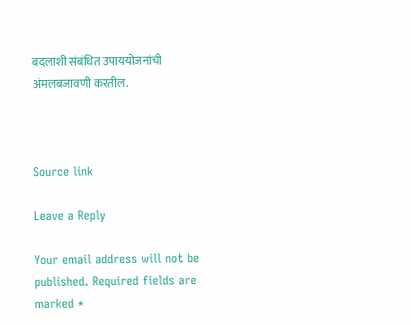बदलाशी संबंधित उपाययोजनांची अंमलबजावणी करतील.



Source link

Leave a Reply

Your email address will not be published. Required fields are marked *